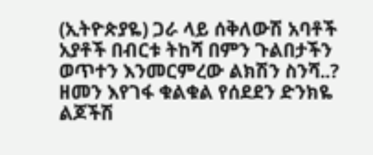(ኢትዮጵያዬ) ጋራ ላይ ሰቅለውሽ አባቶች አያቶች በብርቱ ትከሻ በምን ጉልበታችን ወጥተን እንመርምረው ልክሽን ስንሻ..? ዘመን እየገፋ ቁልቁል የሰደደን ድንክዬ ልጆችሽ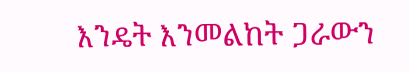እንዴት እንመልከት ጋራውን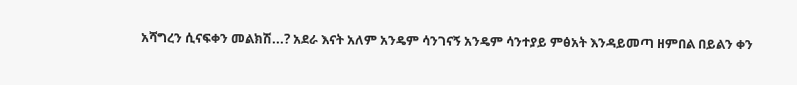አሻግረን ሲናፍቀን መልክሽ...? አደራ እናት አለም አንዴም ሳንገናኝ አንዴም ሳንተያይ ምፅአት እንዳይመጣ ዘምበል በይልን ቀን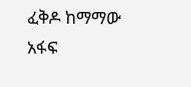ፈቅዶ ከማማው አፋፍ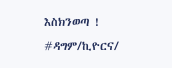እስክንወጣ ! #ዳግም/ኪዮርና/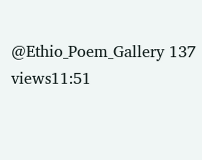@Ethio_Poem_Gallery 137 views11:51